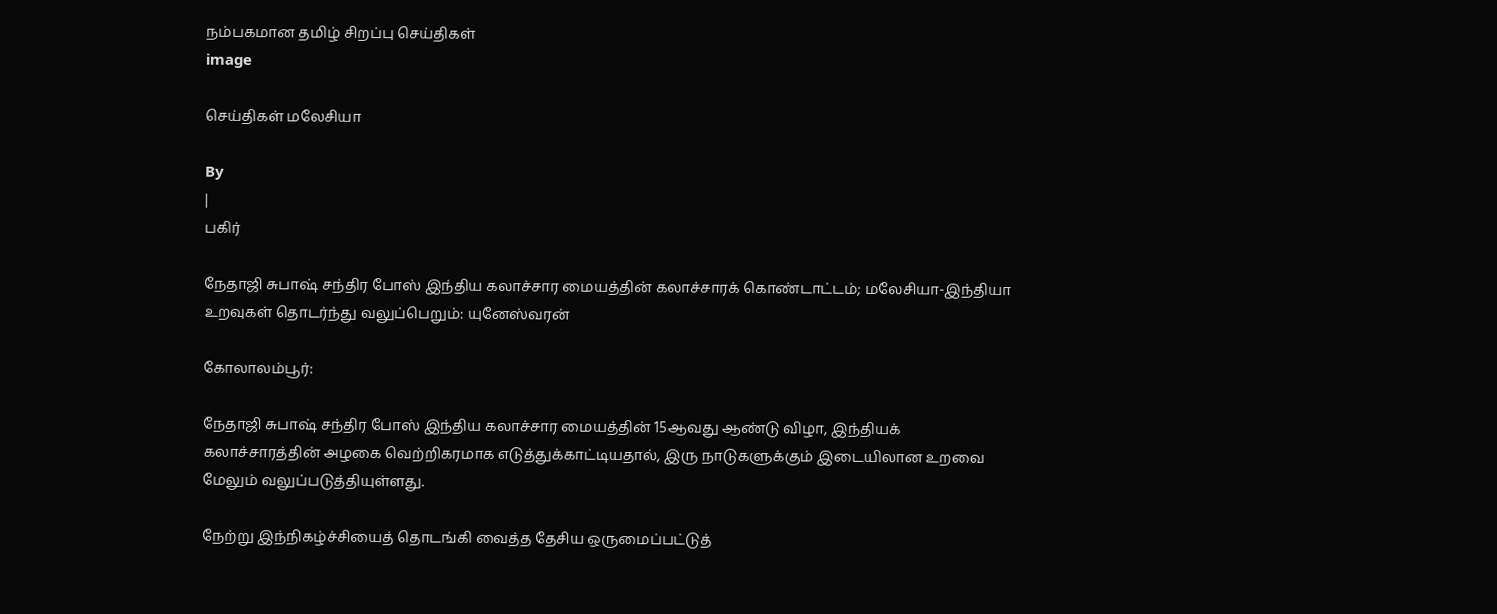நம்பகமான தமிழ் சிறப்பு செய்திகள்
image

செய்திகள் மலேசியா

By
|
பகிர்

நேதாஜி சுபாஷ் சந்திர போஸ் இந்திய கலாச்சார மையத்தின் கலாச்சாரக் கொண்டாட்டம்; மலேசியா-இந்தியா உறவுகள் தொடர்ந்து வலுப்பெறும்: யுனேஸ்வரன்

கோலாலம்பூர்:

நேதாஜி சுபாஷ் சந்திர போஸ் இந்திய கலாச்சார மையத்தின் 15ஆவது ஆண்டு விழா, இந்தியக் கலாச்சாரத்தின் அழகை வெற்றிகரமாக எடுத்துக்காட்டியதால், இரு நாடுகளுக்கும் இடையிலான உறவை மேலும் வலுப்படுத்தியுள்ளது.

நேற்று இந்நிகழ்ச்சியைத் தொடங்கி வைத்த தேசிய ஒருமைப்பட்டுத்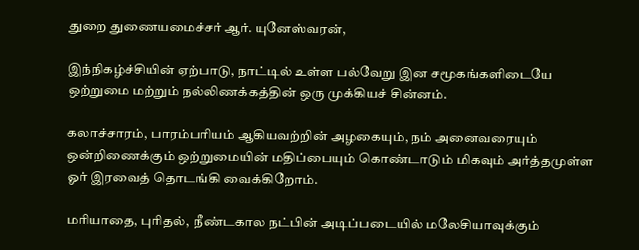துறை துணையமைச்சர் ஆர். யுனேஸ்வரன்,

இந்நிகழ்ச்சியின் ஏற்பாடு, நாட்டில் உள்ள பல்வேறு இன சமூகங்களிடையே ஒற்றுமை மற்றும் நல்லிணக்கத்தின் ஒரு முக்கியச் சின்னம்.

கலாச்சாரம், பாரம்பரியம் ஆகியவற்றின் அழகையும், நம் அனைவரையும் ஒன்றிணைக்கும் ஒற்றுமையின் மதிப்பையும் கொண்டாடும் மிகவும் அர்த்தமுள்ள ஓர் இரவைத் தொடங்கி வைக்கிறோம்.

மரியாதை, புரிதல்,  நீண்டகால நட்பின் அடிப்படையில் மலேசியாவுக்கும்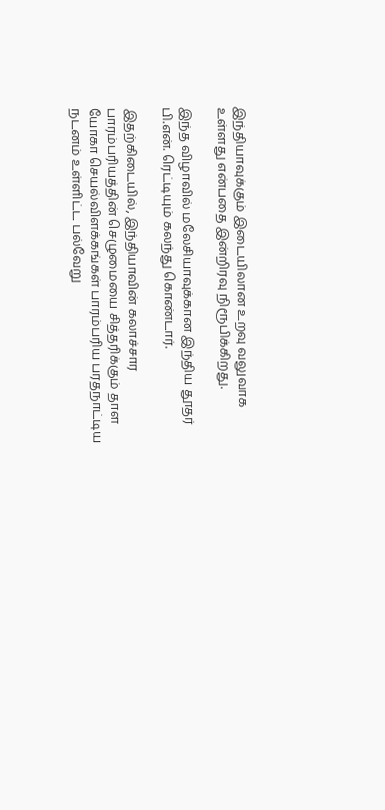இந்தியாவுக்கும் இடையிலான உறவு வலுவாக உள்ளது என்பதை இன்றிரவு நிரூபிக்கிறது.

இந்த விழாவில் மலேசியாவுக்கான இந்திய தூதர் பி.என். ரெட்டியும் கலந்து கொண்டார்.

இதற்கிடையில், இந்தியாவின் கலாச்சார பாரம்பரியத்தின் செழுமையை சித்தரிக்கும் தாள யோகா செயல்விளக்கங்கள் பாரம்பரிய பரதநாட்டிய நடனம் உள்ளிட்ட பல்வேறு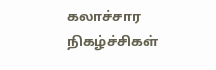கலாச்சார நிகழ்ச்சிகள்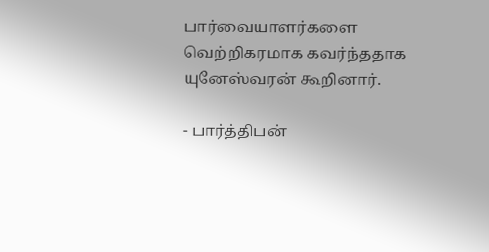பார்வையாளர்களை வெற்றிகரமாக கவர்ந்ததாக யுனேஸ்வரன் கூறினார்.

- பார்த்திபன்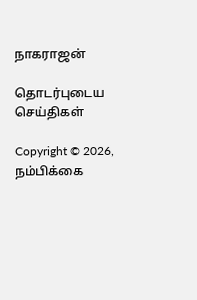நாகராஜன்

தொடர்புடைய செய்திகள்

Copyright © 2026, நம்பிக்கை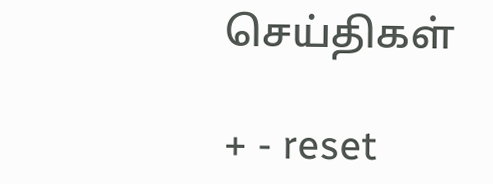செய்திகள்

+ - reset